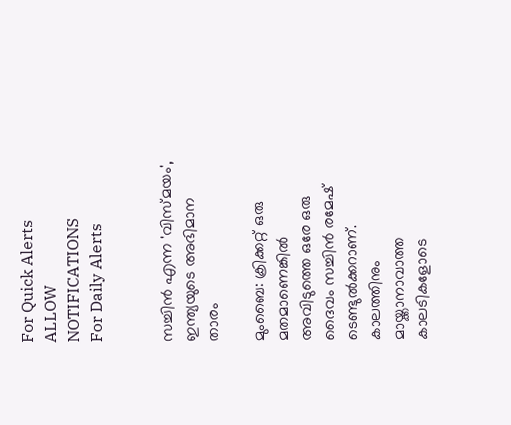For Quick Alerts
ALLOW NOTIFICATIONS
For Daily Alerts


സച്ചിന്‍ എന്ന 'വിസ്മയം', ഇന്ത്യയുടെ അഭിമാന താരം

മുംബൈ: ക്രിക്കറ്റ് ഒരു മതമാണെങ്കില്‍ അവിടുത്തെ ഒരേ ഒരു ദൈവം സച്ചിന്‍ രമേഷ് ടെണ്ടുല്‍ക്കറാണ്. കാലത്തിനും മായ്ക്കാനാവാത്ത കാലടികളോടെ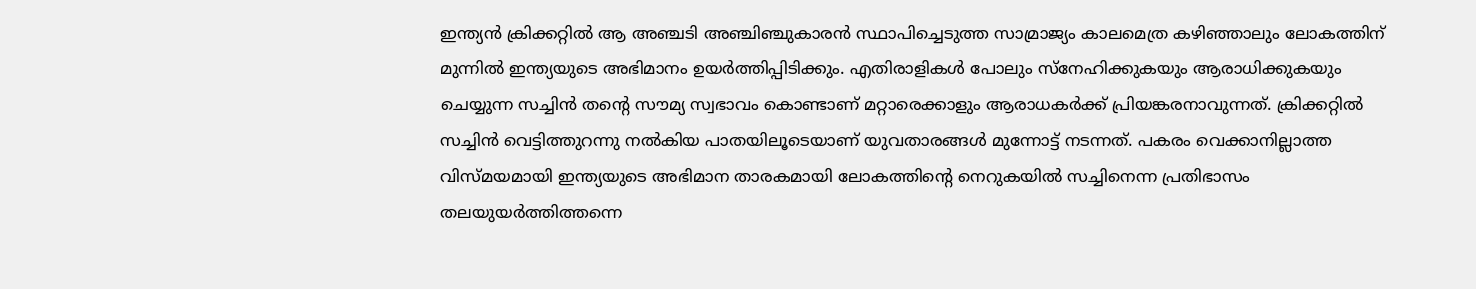ഇന്ത്യന്‍ ക്രിക്കറ്റില്‍ ആ അഞ്ചടി അഞ്ചിഞ്ചുകാരന്‍ സ്ഥാപിച്ചെടുത്ത സാമ്രാജ്യം കാലമെത്ര കഴിഞ്ഞാലും ലോകത്തിന് മുന്നില്‍ ഇന്ത്യയുടെ അഭിമാനം ഉയര്‍ത്തിപ്പിടിക്കും. എതിരാളികള്‍ പോലും സ്‌നേഹിക്കുകയും ആരാധിക്കുകയും ചെയ്യുന്ന സച്ചിന്‍ തന്റെ സൗമ്യ സ്വഭാവം കൊണ്ടാണ് മറ്റാരെക്കാളും ആരാധകര്‍ക്ക് പ്രിയങ്കരനാവുന്നത്. ക്രിക്കറ്റില്‍ സച്ചിന്‍ വെട്ടിത്തുറന്നു നല്‍കിയ പാതയിലൂടെയാണ് യുവതാരങ്ങള്‍ മുന്നോട്ട് നടന്നത്. പകരം വെക്കാനില്ലാത്ത വിസ്മയമായി ഇന്ത്യയുടെ അഭിമാന താരകമായി ലോകത്തിന്റെ നെറുകയില്‍ സച്ചിനെന്ന പ്രതിഭാസം തലയുയര്‍ത്തിത്തന്നെ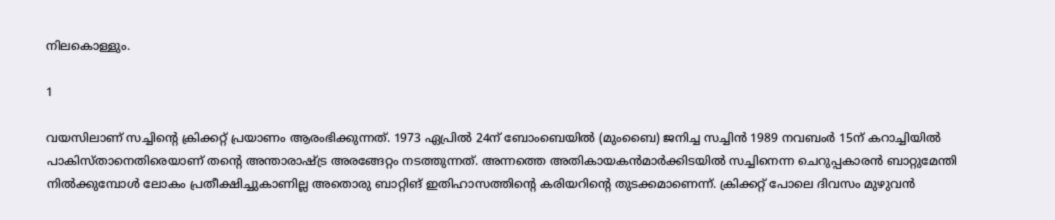നിലകൊള്ളും.

1

വയസിലാണ് സച്ചിന്റെ ക്രിക്കറ്റ് പ്രയാണം ആരംഭിക്കുന്നത്. 1973 ഏപ്രില്‍ 24ന് ബോംബെയില്‍ (മുംബൈ) ജനിച്ച സച്ചിന്‍ 1989 നവബംര്‍ 15ന് കറാച്ചിയില്‍ പാകിസ്താനെതിരെയാണ് തന്റെ അന്താരാഷ്ട്ര അരങ്ങേറ്റം നടത്തുന്നത്. അന്നത്തെ അതികായകന്‍മാര്‍ക്കിടയില്‍ സച്ചിനെന്ന ചെറുപ്പകാരന്‍ ബാറ്റുമേന്തി നില്‍ക്കുമ്പോള്‍ ലോകം പ്രതീക്ഷിച്ചുകാണില്ല അതൊരു ബാറ്റിങ് ഇതിഹാസത്തിന്റെ കരിയറിന്റെ തുടക്കമാണെന്ന്. ക്രിക്കറ്റ് പോലെ ദിവസം മുഴുവന്‍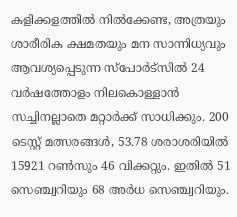കളിക്കളത്തില്‍ നില്‍ക്കേണ്ട, അത്രയും ശാരീരിക ക്ഷമതയും മന സാന്നിധ്യവും ആവശ്യപ്പെടുന്ന സ്‌പോര്‍ട്‌സില്‍ 24 വര്‍ഷത്തോളം നിലകൊള്ളാന്‍ സച്ചിനല്ലാതെ മറ്റാര്‍ക്ക് സാധിക്കും. 200 ടെസ്റ്റ് മത്സരങ്ങള്‍, 53.78 ശരാശരിയില്‍ 15921 റണ്‍സും 46 വിക്കറ്റും. ഇതില്‍ 51 സെഞ്ച്വറിയും 68 അര്‍ധ സെഞ്ച്വറിയും.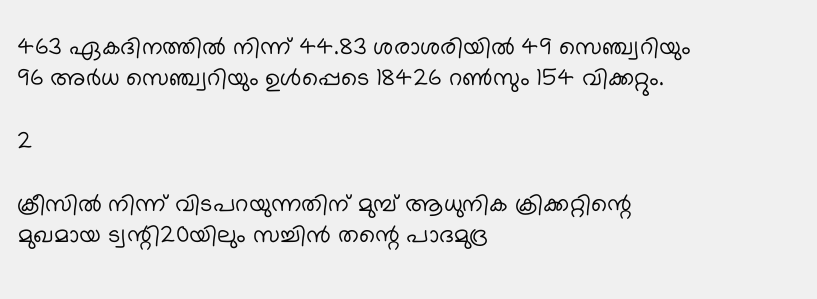463 ഏകദിനത്തില്‍ നിന്ന് 44.83 ശരാശരിയില്‍ 49 സെഞ്ച്വറിയും 96 അര്‍ധ സെഞ്ച്വറിയും ഉള്‍പ്പെടെ 18426 റണ്‍സും 154 വിക്കറ്റും.

2

ക്രീസില്‍ നിന്ന് വിടപറയുന്നതിന് മുമ്പ് ആധുനിക ക്രിക്കറ്റിന്റെ മുഖമായ ട്വന്റി20യിലും സച്ചിന്‍ തന്റെ പാദമുദ്ര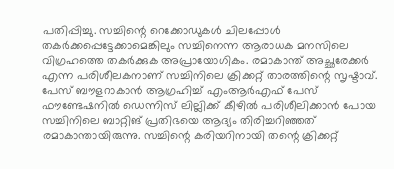പതിപ്പിച്ചു. സച്ചിന്റെ റെക്കോഡുകള്‍ ചിലപ്പോള്‍ തകര്‍ക്കപ്പെട്ടേക്കാമെങ്കിലും സച്ചിനെന്ന ആരാധക മനസിലെ വിഗ്രഹത്തെ തകര്‍ക്കുക അപ്രായോഗികം. രമാകാന്ത് അച്ഛരേക്കര്‍ എന്ന പരിശീലകനാണ് സച്ചിനിലെ ക്രിക്കറ്റ് താരത്തിന്റെ സൃഷ്ടാവ്. പേസ് ബൗളറാകാന്‍ ആഗ്രഹിച്ച് എംആര്‍എഫ് പേസ് ഫൗണ്ടേഷനില്‍ ഡെന്നിസ് ലില്ലിക്ക് കീഴില്‍ പരിശീലിക്കാന്‍ പോയ സച്ചിനിലെ ബാറ്റിങ് പ്രതിഭയെ ആദ്യം തിരിച്ചറിഞ്ഞത് രമാകാന്തായിരുന്നു. സച്ചിന്റെ കരിയറിനായി തന്റെ ക്രിക്കറ്റ്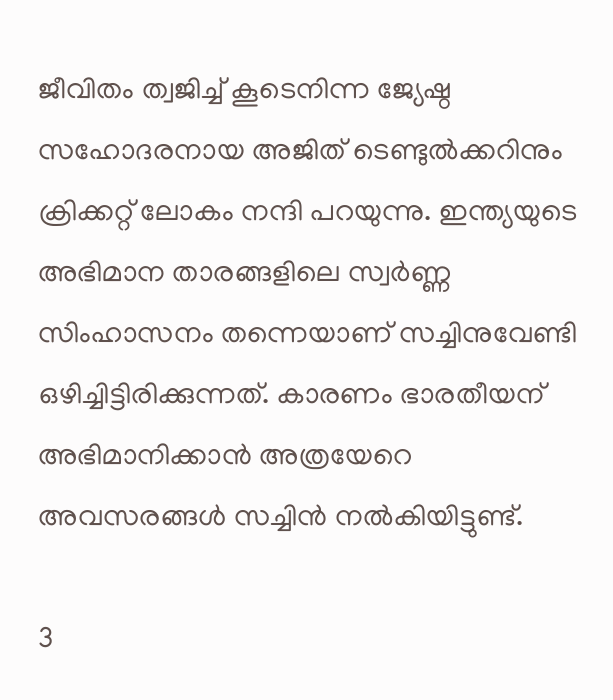ജീവിതം ത്വജിച്ച് കൂടെനിന്ന ജ്യേഷ്ഠ സഹോദരനായ അജിത് ടെണ്ടുല്‍ക്കറിനും ക്രിക്കറ്റ് ലോകം നന്ദി പറയുന്നു. ഇന്ത്യയുടെ അഭിമാന താരങ്ങളിലെ സ്വര്‍ണ്ണ സിംഹാസനം തന്നെയാണ് സച്ചിനുവേണ്ടി ഒഴിച്ചിട്ടിരിക്കുന്നത്. കാരണം ഭാരതീയന് അഭിമാനിക്കാന്‍ അത്രയേറെ അവസരങ്ങള്‍ സച്ചിന്‍ നല്‍കിയിട്ടുണ്ട്.

3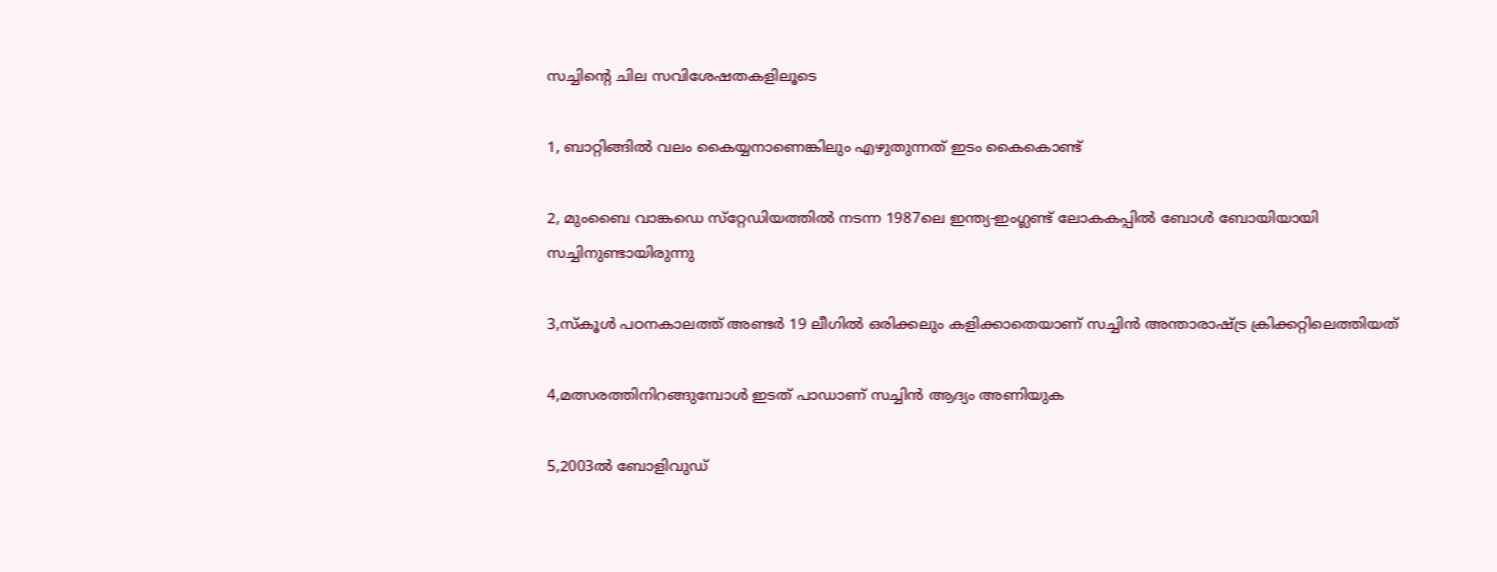സച്ചിന്റെ ചില സവിശേഷതകളിലൂടെ

1, ബാറ്റിങ്ങില്‍ വലം കൈയ്യനാണെങ്കിലും എഴുതുന്നത് ഇടം കൈകൊണ്ട്

2, മുംബൈ വാങ്കഡെ സ്‌റ്റേഡിയത്തില്‍ നടന്ന 1987ലെ ഇന്ത്യ-ഇംഗ്ലണ്ട് ലോകകപ്പില്‍ ബോള്‍ ബോയിയായി സച്ചിനുണ്ടായിരുന്നു

3,സ്‌കൂള്‍ പഠനകാലത്ത് അണ്ടര്‍ 19 ലീഗില്‍ ഒരിക്കലും കളിക്കാതെയാണ് സച്ചിന്‍ അന്താരാഷ്ട്ര ക്രിക്കറ്റിലെത്തിയത്

4,മത്സരത്തിനിറങ്ങുമ്പോള്‍ ഇടത് പാഡാണ് സച്ചിന്‍ ആദ്യം അണിയുക

5,2003ല്‍ ബോളിവുഡ്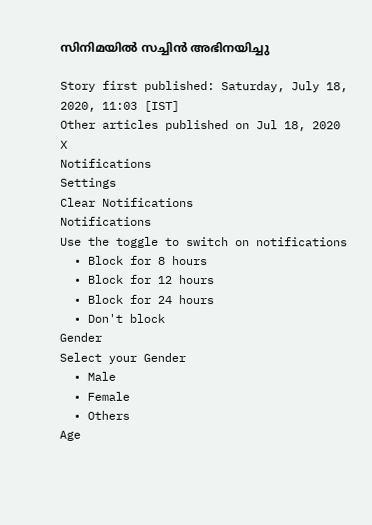സിനിമയില്‍ സച്ചിന്‍ അഭിനയിച്ചു

Story first published: Saturday, July 18, 2020, 11:03 [IST]
Other articles published on Jul 18, 2020
X
Notifications
Settings
Clear Notifications
Notifications
Use the toggle to switch on notifications
  • Block for 8 hours
  • Block for 12 hours
  • Block for 24 hours
  • Don't block
Gender
Select your Gender
  • Male
  • Female
  • Others
Age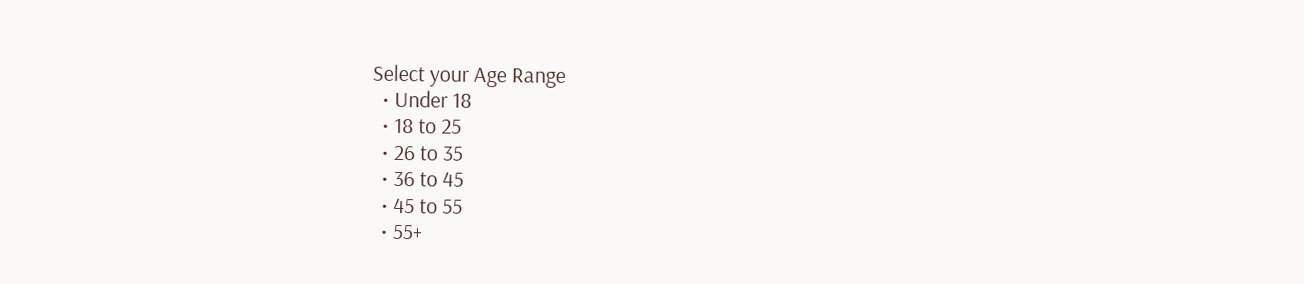Select your Age Range
  • Under 18
  • 18 to 25
  • 26 to 35
  • 36 to 45
  • 45 to 55
  • 55+